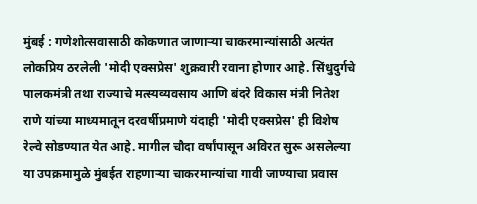मुंबई : गणेशोत्सवासाठी कोकणात जाणाऱ्या चाकरमान्यांसाठी अत्यंत लोकप्रिय ठरलेली 'मोदी एक्सप्रेस' शुक्रवारी रवाना होणार आहे. सिंधुदुर्गचे पालकमंत्री तथा राज्याचे मत्स्यव्यवसाय आणि बंदरे विकास मंत्री नितेश राणे यांच्या माध्यमातून दरवर्षीप्रमाणे यंदाही 'मोदी एक्सप्रेस' ही विशेष रेल्वे सोडण्यात येत आहे. मागील चौदा वर्षांपासून अविरत सुरू असलेल्या या उपक्रमामुळे मुंबईत राहणाऱ्या चाकरमान्यांचा गावी जाण्याचा प्रवास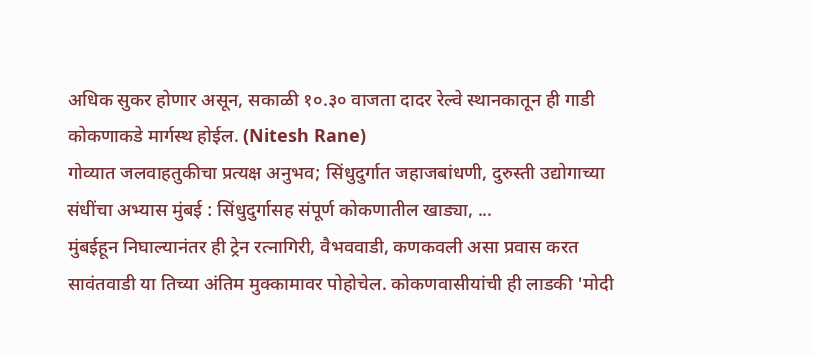अधिक सुकर होणार असून, सकाळी १०.३० वाजता दादर रेल्वे स्थानकातून ही गाडी कोकणाकडे मार्गस्थ होईल. (Nitesh Rane)
गोव्यात जलवाहतुकीचा प्रत्यक्ष अनुभव; सिंधुदुर्गात जहाजबांधणी, दुरुस्ती उद्योगाच्या संधींचा अभ्यास मुंबई : सिंधुदुर्गासह संपूर्ण कोकणातील खाड्या, ...
मुंबईहून निघाल्यानंतर ही ट्रेन रत्नागिरी, वैभववाडी, कणकवली असा प्रवास करत सावंतवाडी या तिच्या अंतिम मुक्कामावर पोहोचेल. कोकणवासीयांची ही लाडकी 'मोदी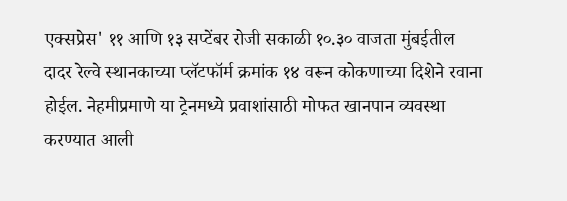एक्सप्रेस' ११ आणि १३ सप्टेंबर रोजी सकाळी १०.३० वाजता मुंबईतील दादर रेल्वे स्थानकाच्या प्लॅटफॉर्म क्रमांक १४ वरून कोकणाच्या दिशेने रवाना होईल. नेहमीप्रमाणे या ट्रेनमध्ये प्रवाशांसाठी मोफत खानपान व्यवस्था करण्यात आली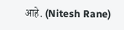आहे. (Nitesh Rane)